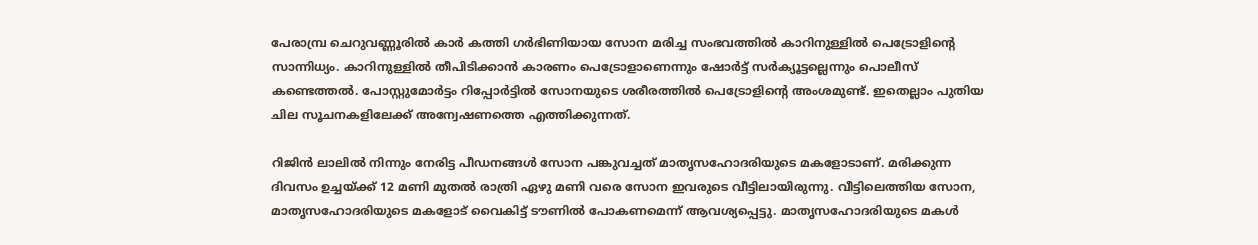പേരാമ്പ്ര ചെറുവണ്ണൂരില്‍ കാര്‍ കത്തി ഗര്‍ഭിണിയായ സോന മരിച്ച സംഭവത്തില്‍ കാറിനുള്ളില്‍ പെട്രോളിന്‍റെ സാന്നിധ്യം. കാറിനുള്ളില്‍ തീപിടിക്കാന്‍ കാരണം പെട്രോളാണെന്നും ഷോര്‍ട്ട് സര്‍ക്യൂട്ടല്ലെന്നും പൊലീസ് കണ്ടെത്തല്‍. പോസ്റ്റുമോര്‍ട്ടം റിപ്പോര്‍ട്ടില്‍ സോനയുടെ ശരീരത്തില്‍ പെട്രോളിന്‍റെ അംശമുണ്ട്. ഇതെല്ലാം പുതിയ ചില സൂചനകളിലേക്ക് അന്വേഷണത്തെ എത്തിക്കുന്നത്.

റിജിന്‍ ലാലില്‍ നിന്നും നേരിട്ട പീഡനങ്ങള്‍ സോന പങ്കുവച്ചത് മാതൃസഹോദരിയുടെ മകളോടാണ്. മരിക്കുന്ന ദിവസം ഉച്ചയ്ക്ക് 12 മണി മുതല്‍ രാത്രി ഏഴു മണി വരെ സോന ഇവരുടെ വീട്ടിലായിരുന്നു. വീട്ടിലെത്തിയ സോന, മാതൃസഹോദരിയുടെ മകളോട് വൈകിട്ട് ടൗണില്‍ പോകണമെന്ന് ആവശ്യപ്പെട്ടു. മാതൃസഹോദരിയുടെ മകള്‍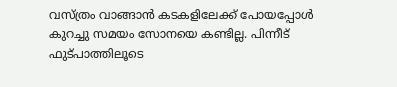വസ്ത്രം വാങ്ങാന്‍ കടകളിലേക്ക് പോയപ്പോള്‍ കുറച്ചു സമയം സോനയെ കണ്ടില്ല. പിന്നീട് ഫുട്പാത്തിലൂടെ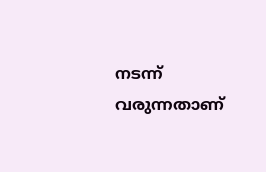നടന്ന് വരുന്നതാണ്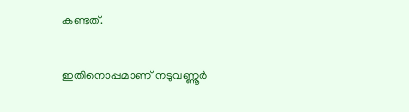കണ്ടത്.

ഇതിനൊപ്പമാണ് നടുവണ്ണൂര്‍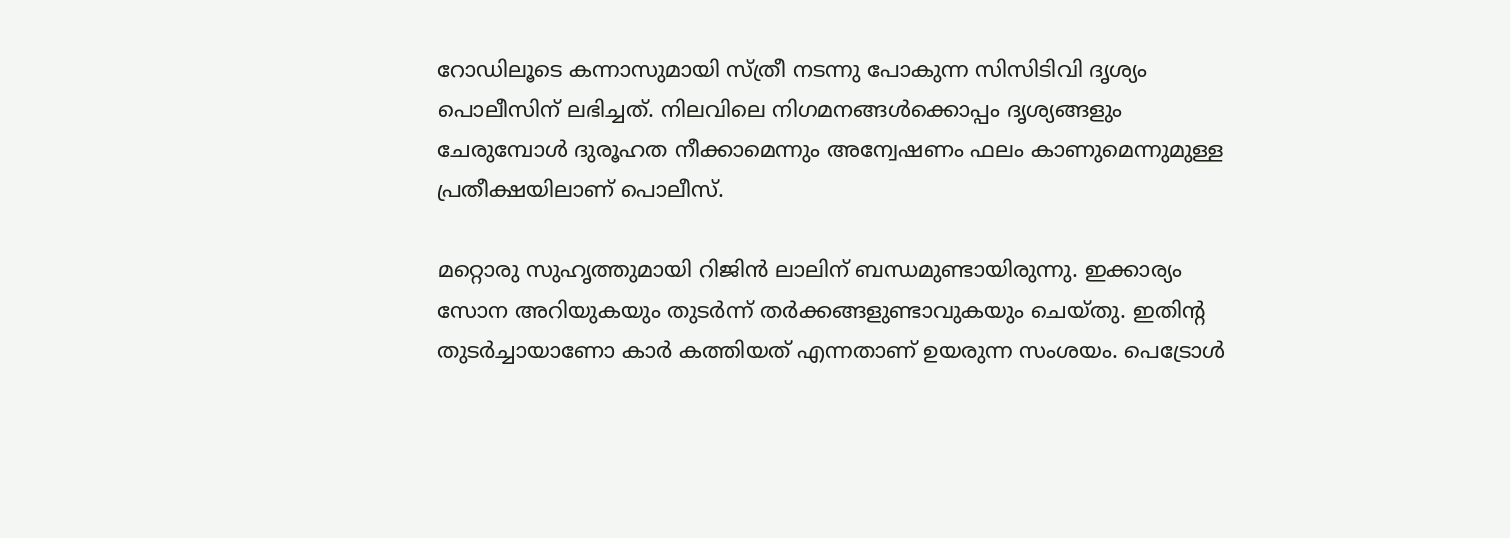റോഡിലൂടെ കന്നാസുമായി സ്ത്രീ നടന്നു പോകുന്ന സിസിടിവി ദൃശ്യം പൊലീസിന് ലഭിച്ചത്. നിലവിലെ നിഗമനങ്ങള്‍ക്കൊപ്പം ദൃശ്യങ്ങളും ചേരുമ്പോള്‍ ദുരൂഹത നീക്കാമെന്നും അന്വേഷണം ഫലം കാണുമെന്നുമുള്ള പ്രതീക്ഷയിലാണ് പൊലീസ്.

മറ്റൊരു സുഹൃത്തുമായി റിജിന്‍ ലാലിന് ബന്ധമുണ്ടായിരുന്നു. ഇക്കാര്യം സോന അറിയുകയും തുടര്‍ന്ന് തര്‍ക്കങ്ങളുണ്ടാവുകയും ചെയ്തു. ഇതിന്‍റ തുടര്‍ച്ചായാണോ കാര്‍ കത്തിയത് എന്നതാണ് ഉയരുന്ന സംശയം. പെട്രോള്‍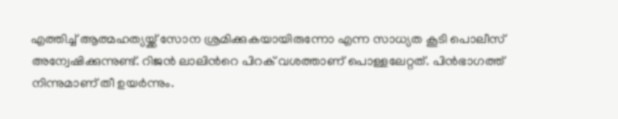എത്തിച്ച് ആത്മഹത്യയ്ക്ക് സോന ശ്രമിക്കുകയായിരുന്നോ എന്ന സാധ്യത കൂടി പൊലീസ് അന്വേഷിക്കുന്നുണ്ട്. റിജന്‍ ലാലിന്‍റെ പിറക് വശത്താണ് പൊള്ളലേറ്റത്. പിന്‍ഭാഗത്ത് നിന്നുമാണ് തീ ഉയര്‍ന്നും.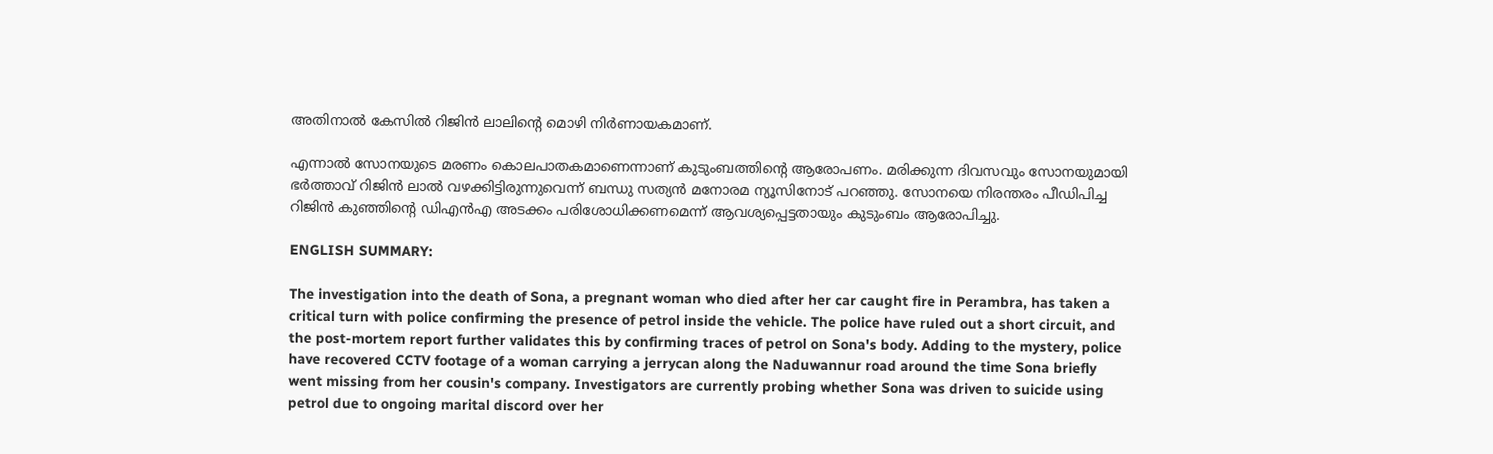അതിനാല്‍ കേസില്‍ റിജിന്‍ ലാലിന്‍റെ മൊഴി നിര്‍ണായകമാണ്.

എന്നാല്‍ സോനയുടെ മരണം കൊലപാതകമാണെന്നാണ് കുടുംബത്തിന്‍റെ ആരോപണം. മരിക്കുന്ന ദിവസവും സോനയുമായി ഭർത്താവ് റിജിൻ ലാൽ വഴക്കിട്ടിരുന്നുവെന്ന് ബന്ധു സത്യൻ മനോരമ ന്യൂസിനോട് പറഞ്ഞു. സോനയെ നിരന്തരം പീഡിപിച്ച റിജിൻ കുഞ്ഞിന്റെ ഡിഎൻഎ അടക്കം പരിശോധിക്കണമെന്ന് ആവശ്യപ്പെട്ടതായും കുടുംബം ആരോപിച്ചു.

ENGLISH SUMMARY:

The investigation into the death of Sona, a pregnant woman who died after her car caught fire in Perambra, has taken a critical turn with police confirming the presence of petrol inside the vehicle. The police have ruled out a short circuit, and the post-mortem report further validates this by confirming traces of petrol on Sona's body. Adding to the mystery, police have recovered CCTV footage of a woman carrying a jerrycan along the Naduwannur road around the time Sona briefly went missing from her cousin's company. Investigators are currently probing whether Sona was driven to suicide using petrol due to ongoing marital discord over her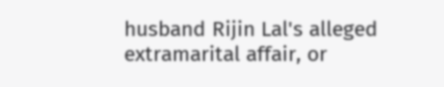husband Rijin Lal's alleged extramarital affair, or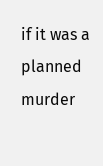if it was a planned murder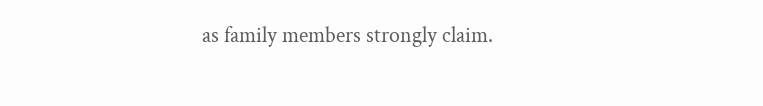as family members strongly claim.